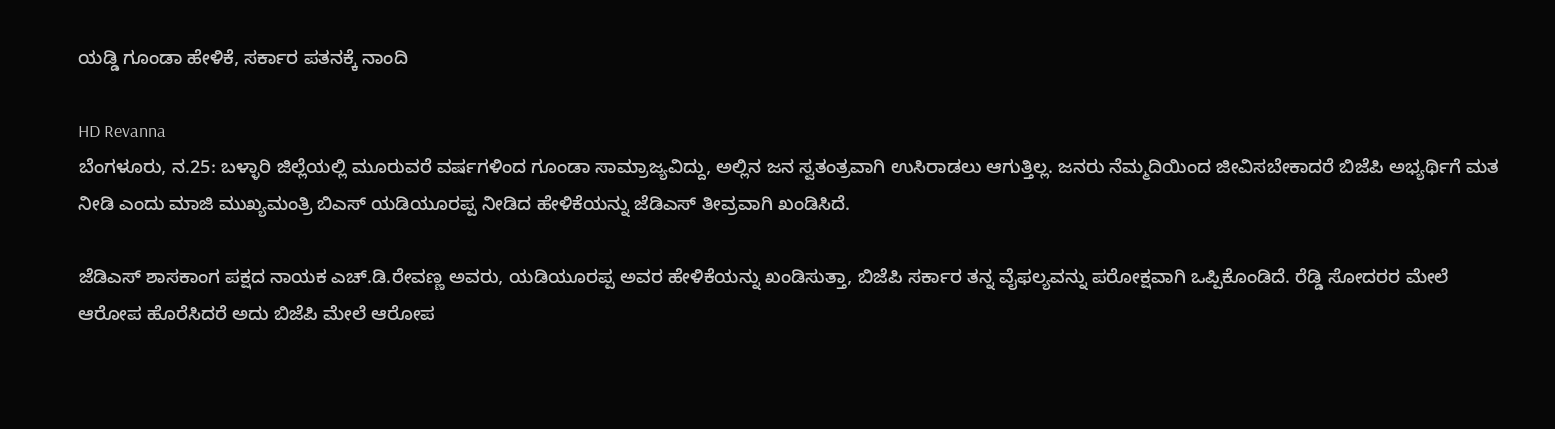ಯಡ್ಡಿ ಗೂಂಡಾ ಹೇಳಿಕೆ, ಸರ್ಕಾರ ಪತನಕ್ಕೆ ನಾಂದಿ

HD Revanna
ಬೆಂಗಳೂರು, ನ.25: ಬಳ್ಳಾರಿ ಜಿಲ್ಲೆಯಲ್ಲಿ ಮೂರುವರೆ ವರ್ಷಗಳಿಂದ ಗೂಂಡಾ ಸಾಮ್ರಾಜ್ಯವಿದ್ದು, ಅಲ್ಲಿನ ಜನ ಸ್ವತಂತ್ರವಾಗಿ ಉಸಿರಾಡಲು ಆಗುತ್ತಿಲ್ಲ. ಜನರು ನೆಮ್ಮದಿಯಿಂದ ಜೀವಿಸಬೇಕಾದರೆ ಬಿಜೆಪಿ ಅಭ್ಯರ್ಥಿಗೆ ಮತ ನೀಡಿ ಎಂದು ಮಾಜಿ ಮುಖ್ಯಮಂತ್ರಿ ಬಿಎಸ್ ಯಡಿಯೂರಪ್ಪ ನೀಡಿದ ಹೇಳಿಕೆಯನ್ನು ಜೆಡಿಎಸ್ ತೀವ್ರವಾಗಿ ಖಂಡಿಸಿದೆ.

ಜೆಡಿಎಸ್ ಶಾಸಕಾಂಗ ಪಕ್ಷದ ನಾಯಕ ಎಚ್.ಡಿ.ರೇವಣ್ಣ ಅವರು, ಯಡಿಯೂರಪ್ಪ ಅವರ ಹೇಳಿಕೆಯನ್ನು ಖಂಡಿಸುತ್ತಾ, ಬಿಜೆಪಿ ಸರ್ಕಾರ ತನ್ನ ವೈಫಲ್ಯವನ್ನು ಪರೋಕ್ಷವಾಗಿ ಒಪ್ಪಿಕೊಂಡಿದೆ. ರೆಡ್ಡಿ ಸೋದರರ ಮೇಲೆ ಆರೋಪ ಹೊರೆಸಿದರೆ ಅದು ಬಿಜೆಪಿ ಮೇಲೆ ಆರೋಪ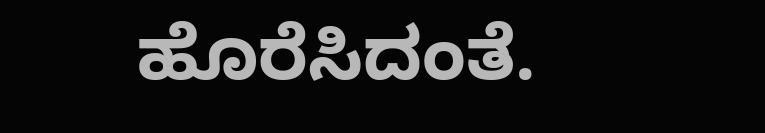ಹೊರೆಸಿದಂತೆ.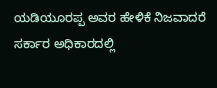ಯಡಿಯೂರಪ್ಪ ಅವರ ಹೇಳಿಕೆ ನಿಜವಾದರೆ ಸರ್ಕಾರ ಅಧಿಕಾರದಲ್ಲಿ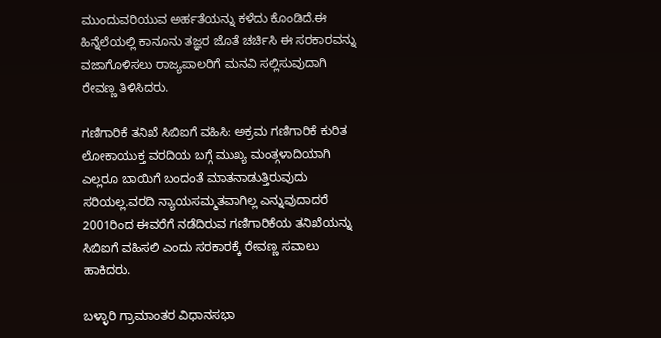ಮುಂದುವರಿಯುವ ಅರ್ಹತೆಯನ್ನು ಕಳೆದು ಕೊಂಡಿದೆ.ಈ ಹಿನ್ನೆಲೆಯಲ್ಲಿ ಕಾನೂನು ತಜ್ಞರ ಜೊತೆ ಚರ್ಚಿಸಿ ಈ ಸರಕಾರವನ್ನು ವಜಾಗೊಳಿಸಲು ರಾಜ್ಯಪಾಲರಿಗೆ ಮನವಿ ಸಲ್ಲಿಸುವುದಾಗಿ ರೇವಣ್ಣ ತಿಳಿಸಿದರು.

ಗಣಿಗಾರಿಕೆ ತನಿಖೆ ಸಿಬಿಐಗೆ ವಹಿಸಿ: ಅಕ್ರಮ ಗಣಿಗಾರಿಕೆ ಕುರಿತ ಲೋಕಾಯುಕ್ತ ವರದಿಯ ಬಗ್ಗೆ ಮುಖ್ಯ ಮಂತ್ಗಳಾದಿಯಾಗಿ ಎಲ್ಲರೂ ಬಾಯಿಗೆ ಬಂದಂತೆ ಮಾತನಾಡುತ್ತಿರುವುದು ಸರಿಯಲ್ಲ.ವರದಿ ನ್ಯಾಯಸಮ್ಮತವಾಗಿಲ್ಲ ಎನ್ನುವುದಾದರೆ 2001ರಿಂದ ಈವರೆಗೆ ನಡೆದಿರುವ ಗಣಿಗಾರಿಕೆಯ ತನಿಖೆಯನ್ನು ಸಿಬಿಐಗೆ ವಹಿಸಲಿ ಎಂದು ಸರಕಾರಕ್ಕೆ ರೇವಣ್ಣ ಸವಾಲು ಹಾಕಿದರು.

ಬಳ್ಳಾರಿ ಗ್ರಾಮಾಂತರ ವಿಧಾನಸಭಾ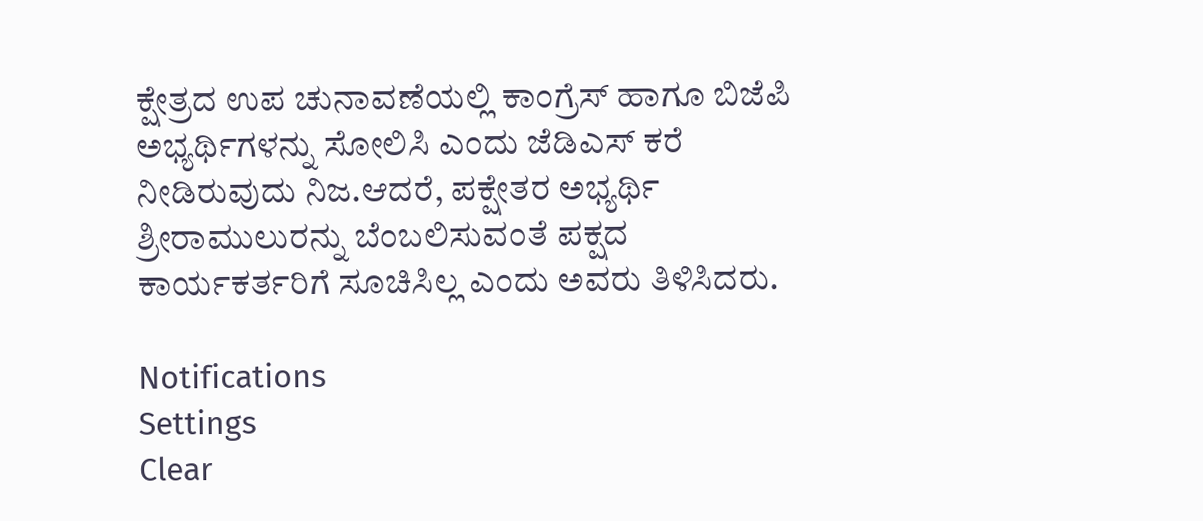ಕ್ಷೇತ್ರದ ಉಪ ಚುನಾವಣೆಯಲ್ಲಿ ಕಾಂಗ್ರೆಸ್ ಹಾಗೂ ಬಿಜೆಪಿ ಅಭ್ಯರ್ಥಿಗಳನ್ನು ಸೋಲಿಸಿ ಎಂದು ಜೆಡಿಎಸ್ ಕರೆ ನೀಡಿರುವುದು ನಿಜ.ಆದರೆ, ಪಕ್ಷೇತರ ಅಭ್ಯರ್ಥಿ ಶ್ರೀರಾಮುಲುರನ್ನು ಬೆಂಬಲಿಸುವಂತೆ ಪಕ್ಷದ ಕಾರ್ಯಕರ್ತರಿಗೆ ಸೂಚಿಸಿಲ್ಲ ಎಂದು ಅವರು ತಿಳಿಸಿದರು.

Notifications
Settings
Clear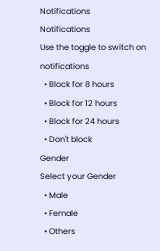Notifications
Notifications
Use the toggle to switch on notifications
  • Block for 8 hours
  • Block for 12 hours
  • Block for 24 hours
  • Don't block
Gender
Select your Gender
  • Male
  • Female
  • Others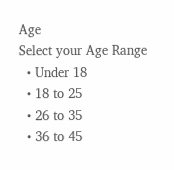Age
Select your Age Range
  • Under 18
  • 18 to 25
  • 26 to 35
  • 36 to 45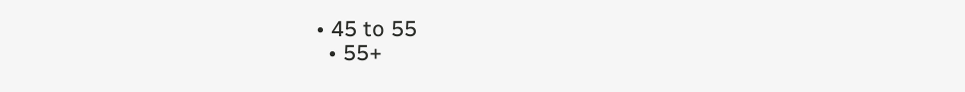• 45 to 55
  • 55+